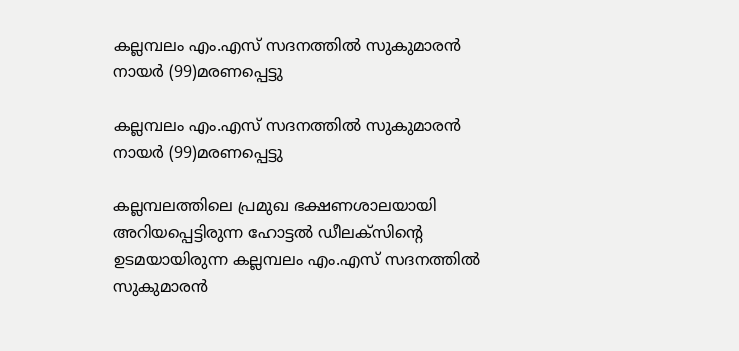കല്ലമ്പലം എം.എസ് സദനത്തിൽ സുകുമാരൻ നായർ (99)മരണപ്പെട്ടു

കല്ലമ്പലം എം.എസ് സദനത്തിൽ സുകുമാരൻ നായർ (99)മരണപ്പെട്ടു

കല്ലമ്പലത്തിലെ പ്രമുഖ ഭക്ഷണശാലയായി അറിയപ്പെട്ടിരുന്ന ഹോട്ടൽ ഡീലക്സിന്റെ ഉടമയായിരുന്ന കല്ലമ്പലം എം.എസ് സദനത്തിൽ സുകുമാരൻ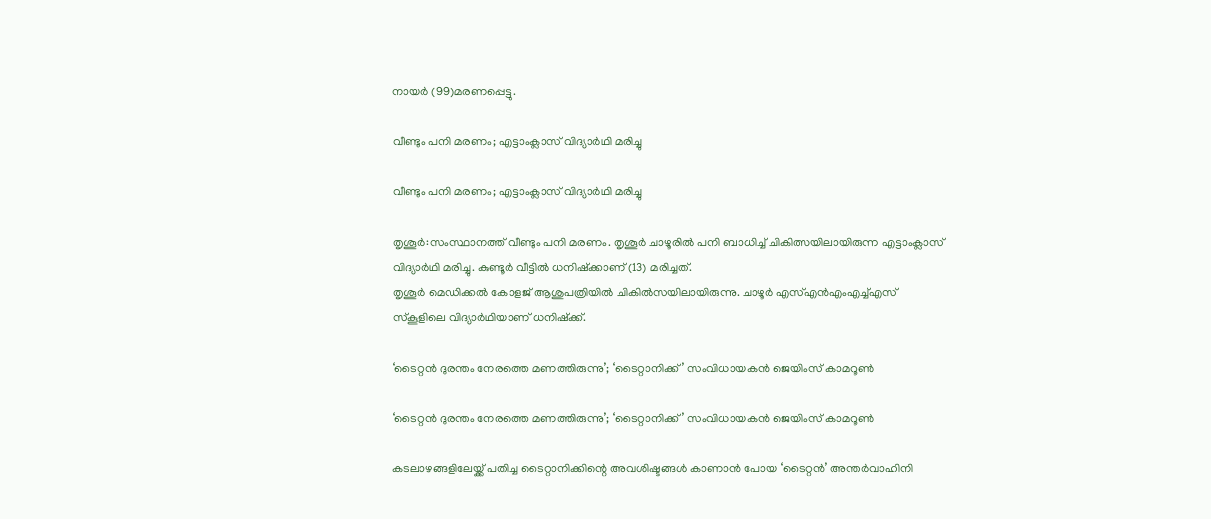നായർ (99)മരണപ്പെട്ടു.

വീണ്ടും പനി മരണം; എട്ടാംക്ലാസ് വിദ്യാർഥി മരിച്ചു

വീണ്ടും പനി മരണം; എട്ടാംക്ലാസ് വിദ്യാർഥി മരിച്ചു

തൃശൂർ:സംസ്ഥാനത്ത് വീണ്ടും പനി മരണം. തൃശൂർ ചാഴൂരിൽ പനി ബാധിച്ച് ചികിത്സയിലായിരുന്ന എട്ടാംക്ലാസ് വിദ്യാർഥി മരിച്ചു. കുണ്ടൂർ വീട്ടിൽ ധനിഷ്ക്കാണ് (13) മരിച്ചത്.
തൃശൂർ മെഡിക്കൽ കോളജ് ആശുപത്രിയിൽ ചികിൽസയിലായിരുന്നു. ചാഴൂർ എസ്എൻഎംഎച്ച്എസ് സ്കൂളിലെ വിദ്യാർഥിയാണ് ധനിഷ്ക്ക്.

‘ടൈറ്റൻ ദുരന്തം നേരത്തെ മണത്തിരുന്നു’; ‘ടൈറ്റാനിക്ക്’ സംവിധായകൻ ജെയിംസ് കാമറൂൺ

‘ടൈറ്റൻ ദുരന്തം നേരത്തെ മണത്തിരുന്നു’; ‘ടൈറ്റാനിക്ക്’ സംവിധായകൻ ജെയിംസ് കാമറൂൺ

കടലാഴങ്ങളിലേയ്ക്ക് പതിച്ച ടൈറ്റാനിക്കിന്റെ അവശിഷ്ടങ്ങൾ കാണാൻ പോയ ‘ടൈറ്റൻ’ അന്തർവാഹിനി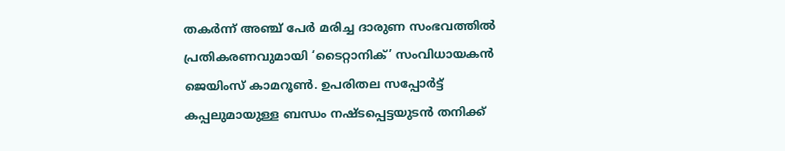തകർന്ന് അഞ്ച് പേർ മരിച്ച ദാരുണ സംഭവത്തിൽ പ്രതികരണവുമായി ‘ടൈറ്റാനിക്’ സംവിധായകൻ ജെയിംസ് കാമറൂൺ. ഉപരിതല സപ്പോർട്ട് കപ്പലുമായുള്ള ബന്ധം നഷ്ടപ്പെട്ടയുടൻ തനിക്ക്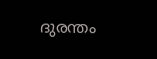ദുരന്തം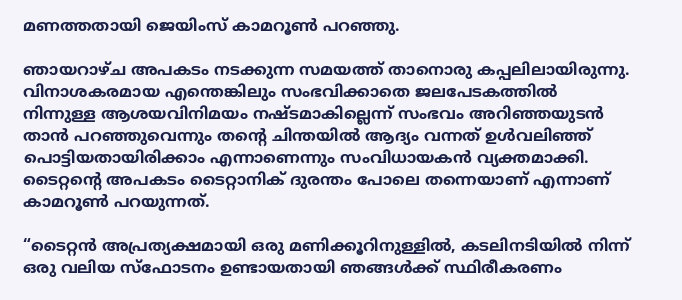മണത്തതായി ജെയിംസ് കാമറൂൺ പറഞ്ഞു.

ഞായറാഴ്ച അപകടം നടക്കുന്ന സമയത്ത് താനൊരു കപ്പലിലായിരുന്നു. വിനാശകരമായ എന്തെങ്കിലും സംഭവിക്കാതെ ജലപേടകത്തില്‍ നിന്നുള്ള ആശയവിനിമയം നഷ്ടമാകില്ലെന്ന് സംഭവം അറിഞ്ഞയുടന്‍ താന്‍ പറഞ്ഞുവെന്നും തന്റെ ചിന്തയില്‍ ആദ്യം വന്നത് ഉള്‍വലിഞ്ഞ് പൊട്ടിയതായിരിക്കാം എന്നാണെന്നും സംവിധായകന്‍ വ്യക്തമാക്കി. ടൈറ്റന്റെ അപകടം ടൈറ്റാനിക് ദുരന്തം പോലെ തന്നെയാണ് എന്നാണ് കാമറൂണ്‍ പറയുന്നത്.

“ടൈറ്റൻ അപ്രത്യക്ഷമായി ഒരു മണിക്കൂറിനുള്ളിൽ, കടലിനടിയിൽ നിന്ന് ഒരു വലിയ സ്ഫോടനം ഉണ്ടായതായി ഞങ്ങൾക്ക് സ്ഥിരീകരണം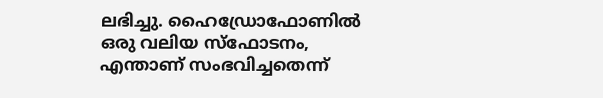ലഭിച്ചു. ഹൈഡ്രോഫോണിൽ ഒരു വലിയ സ്‌ഫോടനം, എന്താണ് സംഭവിച്ചതെന്ന്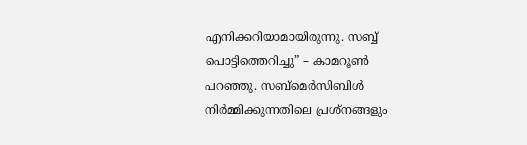എനിക്കറിയാമായിരുന്നു. സബ്ബ് പൊട്ടിത്തെറിച്ചു” – കാമറൂൺ പറഞ്ഞു. സബ്‌മെർസിബിൾ നിർമ്മിക്കുന്നതിലെ പ്രശ്‌നങ്ങളും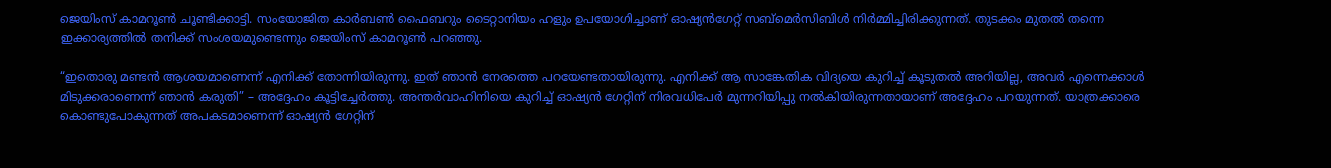ജെയിംസ് കാമറൂൺ ചൂണ്ടിക്കാട്ടി. സംയോജിത കാർബൺ ഫൈബറും ടൈറ്റാനിയം ഹളും ഉപയോഗിച്ചാണ് ഓഷ്യൻഗേറ്റ് സബ്‌മെർസിബിൾ നിർമ്മിച്ചിരിക്കുന്നത്. തുടക്കം മുതൽ തന്നെ ഇക്കാര്യത്തിൽ തനിക്ക് സംശയമുണ്ടെന്നും ജെയിംസ് കാമറൂൺ പറഞ്ഞു.

“ഇതൊരു മണ്ടൻ ആശയമാണെന്ന് എനിക്ക് തോന്നിയിരുന്നു. ഇത് ഞാൻ നേരത്തെ പറയേണ്ടതായിരുന്നു. എനിക്ക് ആ സാങ്കേതിക വിദ്യയെ കുറിച്ച് കൂടുതൽ അറിയില്ല, അവർ എന്നെക്കാൾ മിടുക്കരാണെന്ന് ഞാൻ കരുതി” – അദ്ദേഹം കൂട്ടിച്ചേർത്തു. അന്തര്‍വാഹിനിയെ കുറിച്ച് ഓഷ്യൻ ഗേറ്റിന് നിരവധിപേര്‍ മുന്നറിയിപ്പു നല്‍കിയിരുന്നതായാണ് അദ്ദേഹം പറയുന്നത്. യാത്രക്കാരെ കൊണ്ടുപോകുന്നത് അപകടമാണെന്ന് ഓഷ്യൻ ഗേറ്റിന്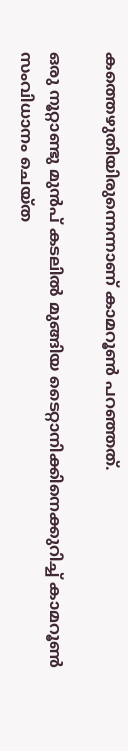കത്തെഴുതിയിരുന്നെന്നാണ് കാമറൂണ്‍ പറഞ്ഞത്.

ഒരു നൂറ്റാണ്ടു മുന്‍പ് കടലില്‍ മുങ്ങിയ ടൈറ്റാനിക്കിനെക്കുറിച്ച് കാമറൂണ്‍ സംവിധാനം ചെയ്ത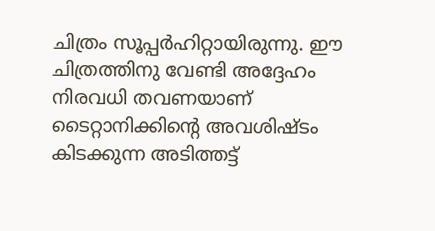ചിത്രം സൂപ്പര്‍ഹിറ്റായിരുന്നു. ഈ ചിത്രത്തിനു വേണ്ടി അദ്ദേഹം നിരവധി തവണയാണ് ടൈറ്റാനിക്കിന്റെ അവശിഷ്ടം കിടക്കുന്ന അടിത്തട്ട്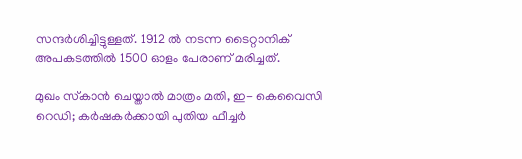സന്ദര്‍ശിച്ചിട്ടുള്ളത്. 1912 ല്‍ നടന്ന ടൈറ്റാനിക് അപകടത്തില്‍ 1500 ഓളം പേരാണ് മരിച്ചത്.

മുഖം സ്‌കാന്‍ ചെയ്താല്‍ മാത്രം മതി, ഇ- കെവൈസി റെഡി; കര്‍ഷകര്‍ക്കായി പുതിയ ഫീച്ചര്‍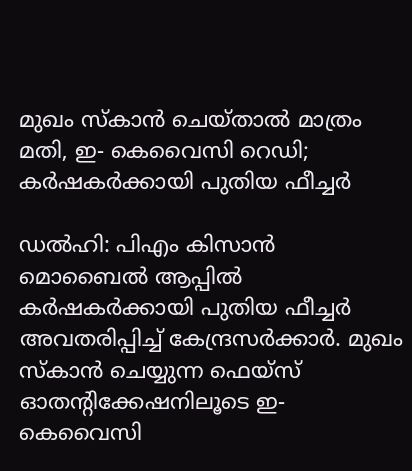മുഖം സ്‌കാന്‍ ചെയ്താല്‍ മാത്രം മതി, ഇ- കെവൈസി റെഡി; കര്‍ഷകര്‍ക്കായി പുതിയ ഫീച്ചര്‍

ഡല്‍ഹി: പിഎം കിസാന്‍ മൊബൈല്‍ ആപ്പില്‍ കര്‍ഷകര്‍ക്കായി പുതിയ ഫീച്ചര്‍ അവതരിപ്പിച്ച് കേന്ദ്രസര്‍ക്കാര്‍. മുഖം സ്‌കാന്‍ ചെയ്യുന്ന ഫെയ്‌സ് ഓതന്റിക്കേഷനിലൂടെ ഇ- കെവൈസി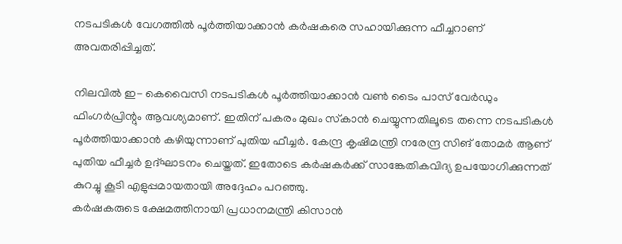നടപടികള്‍ വേഗത്തില്‍ പൂര്‍ത്തിയാക്കാന്‍ കര്‍ഷകരെ സഹായിക്കുന്ന ഫീച്ചറാണ് അവതരിപ്പിച്ചത്.

നിലവില്‍ ഇ- കെവൈസി നടപടികള്‍ പൂര്‍ത്തിയാക്കാന്‍ വണ്‍ ടൈം പാസ് വേര്‍ഡും ഫിംഗര്‍പ്രിന്റും ആവശ്യമാണ്. ഇതിന് പകരം മുഖം സ്‌കാന്‍ ചെയ്യുന്നതിലൂടെ തന്നെ നടപടികള്‍ പൂര്‍ത്തിയാക്കാന്‍ കഴിയുന്നാണ് പുതിയ ഫീച്ചര്‍. കേന്ദ്ര കൃഷിമന്ത്രി നരേന്ദ്ര സിങ് തോമര്‍ ആണ് പുതിയ ഫീച്ചര്‍ ഉദ്ഘാടനം ചെയ്തത്. ഇതോടെ കര്‍ഷകര്‍ക്ക് സാങ്കേതികവിദ്യ ഉപയോഗിക്കുന്നത് കുറച്ചു കൂടി എളുപ്പമായതായി അദ്ദേഹം പറഞ്ഞു.
കര്‍ഷകരുടെ ക്ഷേമത്തിനായി പ്രധാനമന്ത്രി കിസാന്‍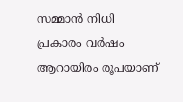സമ്മാന്‍ നിധി പ്രകാരം വര്‍ഷം ആറായിരം രൂപയാണ്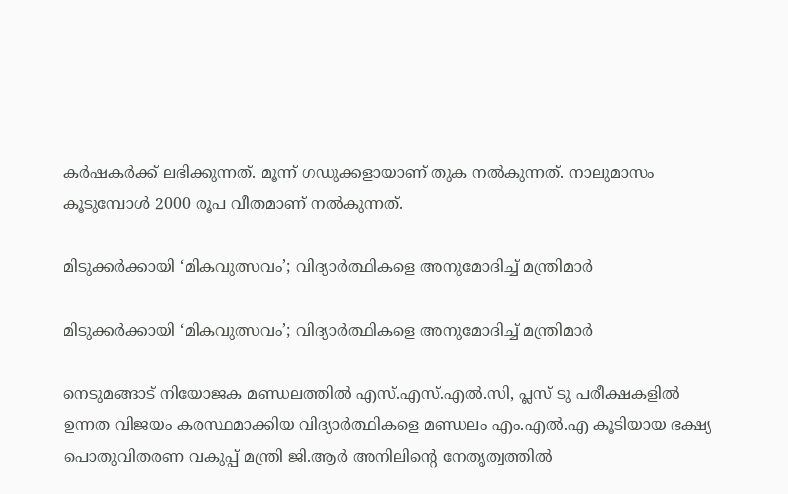കര്‍ഷകര്‍ക്ക് ലഭിക്കുന്നത്. മൂന്ന് ഗഡുക്കളായാണ് തുക നല്‍കുന്നത്. നാലുമാസം കൂടുമ്പോള്‍ 2000 രൂപ വീതമാണ് നല്‍കുന്നത്.

മിടുക്കർക്കായി ‘മികവുത്സവം’; വിദ്യാർത്ഥികളെ അനുമോദിച്ച് മന്ത്രിമാർ

മിടുക്കർക്കായി ‘മികവുത്സവം’; വിദ്യാർത്ഥികളെ അനുമോദിച്ച് മന്ത്രിമാർ

നെടുമങ്ങാട് നിയോജക മണ്ഡലത്തിൽ എസ്.എസ്.എൽ.സി, പ്ലസ് ടു പരീക്ഷകളിൽ ഉന്നത വിജയം കരസ്ഥമാക്കിയ വിദ്യാർത്ഥികളെ മണ്ഡലം എം.എൽ.എ കൂടിയായ ഭക്ഷ്യ പൊതുവിതരണ വകുപ്പ് മന്ത്രി ജി.ആർ അനിലിന്റെ നേതൃത്വത്തിൽ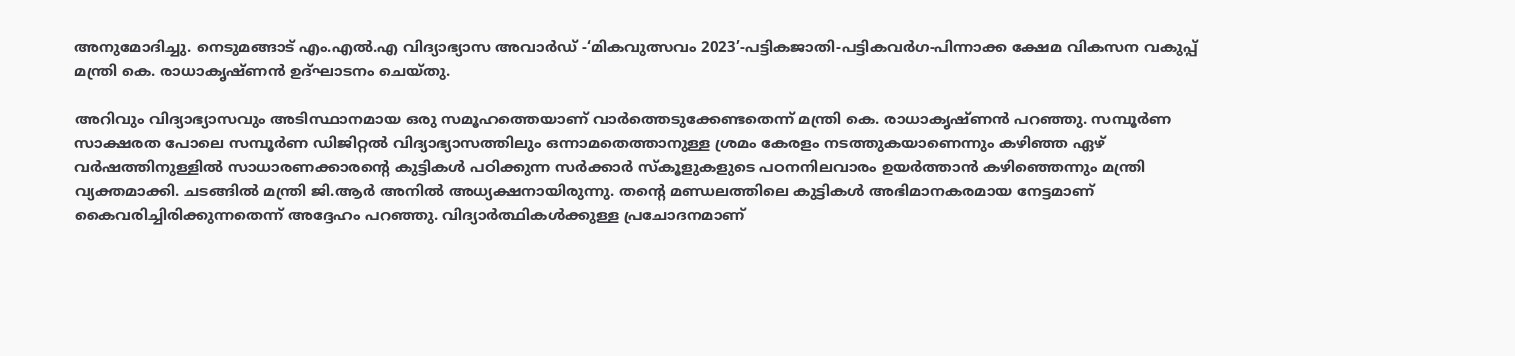അനുമോദിച്ചു. നെടുമങ്ങാട് എം.എൽ.എ വിദ്യാഭ്യാസ അവാർഡ് -‘മികവുത്സവം 2023’-പട്ടികജാതി-പട്ടികവർഗ-പിന്നാക്ക ക്ഷേമ വികസന വകുപ്പ് മന്ത്രി കെ. രാധാകൃഷ്ണൻ ഉദ്ഘാടനം ചെയ്തു.

അറിവും വിദ്യാഭ്യാസവും അടിസ്ഥാനമായ ഒരു സമൂഹത്തെയാണ് വാർത്തെടുക്കേണ്ടതെന്ന് മന്ത്രി കെ. രാധാകൃഷ്ണൻ പറഞ്ഞു. സമ്പൂർണ സാക്ഷരത പോലെ സമ്പൂർണ ഡിജിറ്റൽ വിദ്യാഭ്യാസത്തിലും ഒന്നാമതെത്താനുള്ള ശ്രമം കേരളം നടത്തുകയാണെന്നും കഴിഞ്ഞ ഏഴ് വർഷത്തിനുള്ളിൽ സാധാരണക്കാരന്റെ കുട്ടികൾ പഠിക്കുന്ന സർക്കാർ സ്‌കൂളുകളുടെ പഠനനിലവാരം ഉയർത്താൻ കഴിഞ്ഞെന്നും മന്ത്രി വ്യക്തമാക്കി. ചടങ്ങിൽ മന്ത്രി ജി.ആർ അനിൽ അധ്യക്ഷനായിരുന്നു. തന്റെ മണ്ഡലത്തിലെ കുട്ടികൾ അഭിമാനകരമായ നേട്ടമാണ് കൈവരിച്ചിരിക്കുന്നതെന്ന് അദ്ദേഹം പറഞ്ഞു. വിദ്യാർത്ഥികൾക്കുള്ള പ്രചോദനമാണ്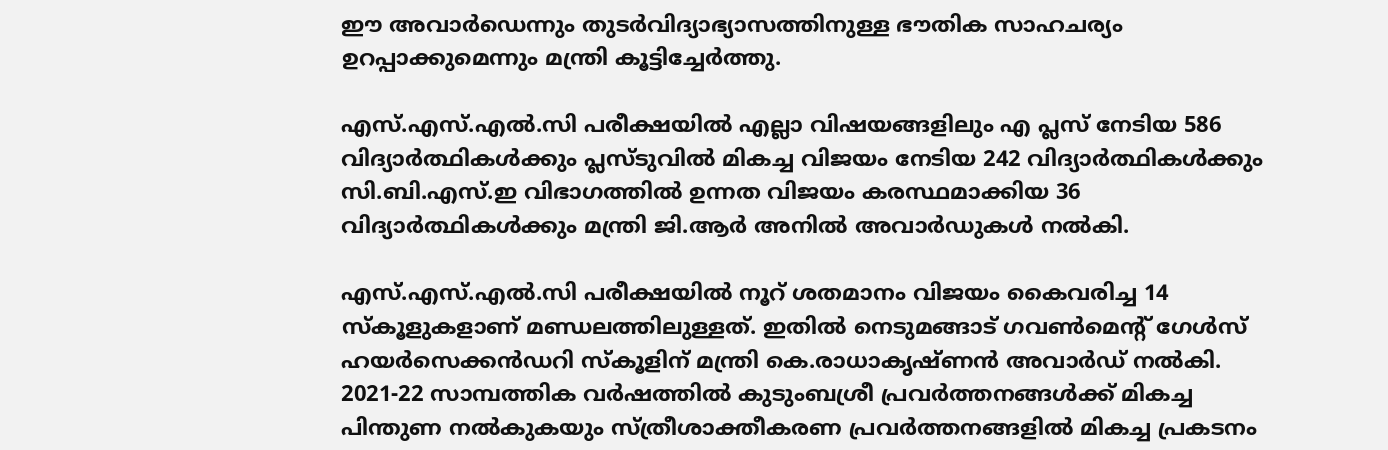ഈ അവാർഡെന്നും തുടർവിദ്യാഭ്യാസത്തിനുള്ള ഭൗതിക സാഹചര്യം ഉറപ്പാക്കുമെന്നും മന്ത്രി കൂട്ടിച്ചേർത്തു.

എസ്.എസ്.എൽ.സി പരീക്ഷയിൽ എല്ലാ വിഷയങ്ങളിലും എ പ്ലസ് നേടിയ 586 വിദ്യാർത്ഥികൾക്കും പ്ലസ്ടുവിൽ മികച്ച വിജയം നേടിയ 242 വിദ്യാർത്ഥികൾക്കും സി.ബി.എസ്.ഇ വിഭാഗത്തിൽ ഉന്നത വിജയം കരസ്ഥമാക്കിയ 36 വിദ്യാർത്ഥികൾക്കും മന്ത്രി ജി.ആർ അനിൽ അവാർഡുകൾ നൽകി.

എസ്.എസ്.എൽ.സി പരീക്ഷയിൽ നൂറ് ശതമാനം വിജയം കൈവരിച്ച 14 സ്‌കൂളുകളാണ് മണ്ഡലത്തിലുള്ളത്. ഇതിൽ നെടുമങ്ങാട് ഗവൺമെന്റ് ഗേൾസ് ഹയർസെക്കൻഡറി സ്‌കൂളിന് മന്ത്രി കെ.രാധാകൃഷ്ണൻ അവാർഡ് നൽകി. 2021-22 സാമ്പത്തിക വർഷത്തിൽ കുടുംബശ്രീ പ്രവർത്തനങ്ങൾക്ക് മികച്ച പിന്തുണ നൽകുകയും സ്ത്രീശാക്തീകരണ പ്രവർത്തനങ്ങളിൽ മികച്ച പ്രകടനം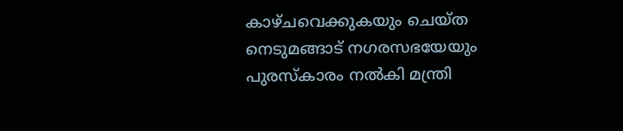കാഴ്ചവെക്കുകയും ചെയ്ത നെടുമങ്ങാട് നഗരസഭയേയും പുരസ്‌കാരം നൽകി മന്ത്രി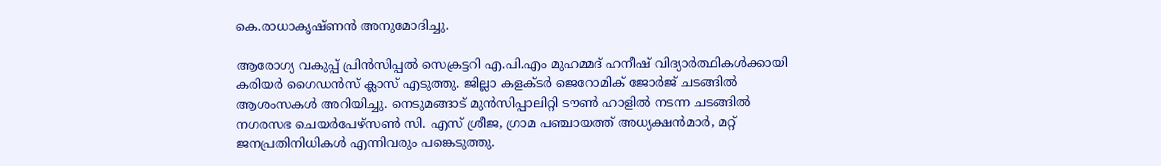കെ.രാധാകൃഷ്ണൻ അനുമോദിച്ചു.

ആരോഗ്യ വകുപ്പ് പ്രിൻസിപ്പൽ സെക്രട്ടറി എ.പി.എം മുഹമ്മദ് ഹനീഷ് വിദ്യാർത്ഥികൾക്കായി കരിയർ ഗൈഡൻസ് ക്ലാസ് എടുത്തു. ജില്ലാ കളക്ടർ ജെറോമിക് ജോർജ് ചടങ്ങിൽ ആശംസകൾ അറിയിച്ചു. നെടുമങ്ങാട് മുൻസിപ്പാലിറ്റി ടൗൺ ഹാളിൽ നടന്ന ചടങ്ങിൽ നഗരസഭ ചെയർപേഴ്സൺ സി. എസ് ശ്രീജ, ഗ്രാമ പഞ്ചായത്ത് അധ്യക്ഷൻമാർ, മറ്റ് ജനപ്രതിനിധികൾ എന്നിവരും പങ്കെടുത്തു.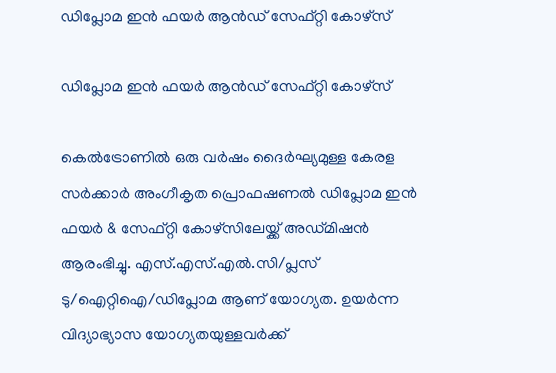ഡിപ്ലോമ ഇൻ ഫയർ ആന്‍ഡ്‌ സേഫ്റ്റി കോഴ്‌സ്

ഡിപ്ലോമ ഇൻ ഫയർ ആന്‍ഡ്‌ സേഫ്റ്റി കോഴ്‌സ്

കെൽട്രോണിൽ ഒരു വർഷം ദൈർഘ്യമുള്ള കേരള സർക്കാർ അംഗീകൃത പ്രൊഫഷണൽ ഡിപ്ലോമ ഇൻ ഫയർ & സേഫ്റ്റി കോഴ്‌സിലേയ്ക്ക് അഡ്മിഷൻ ആരംഭിച്ചു. എസ്.എസ്.എൽ.സി/പ്ലസ് ടു/ഐറ്റിഐ/ഡിപ്ലോമ ആണ് യോഗ്യത. ഉയർന്ന വിദ്യാഭ്യാസ യോഗ്യതയുള്ളവർക്ക്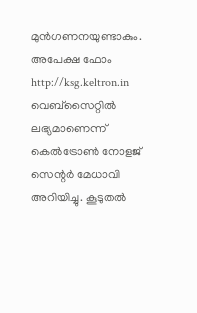മുൻഗണനയുണ്ടാകും. അപേക്ഷ ഫോം http://ksg.keltron.in വെബ്‌സൈറ്റിൽ ലഭ്യമാണെന്ന് കെൽട്രോൺ നോളജ് സെന്റർ മേധാവി അറിയിച്ചു. കൂടുതൽ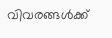വിവരങ്ങൾക്ക്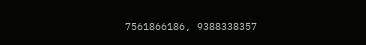7561866186, 9388338357